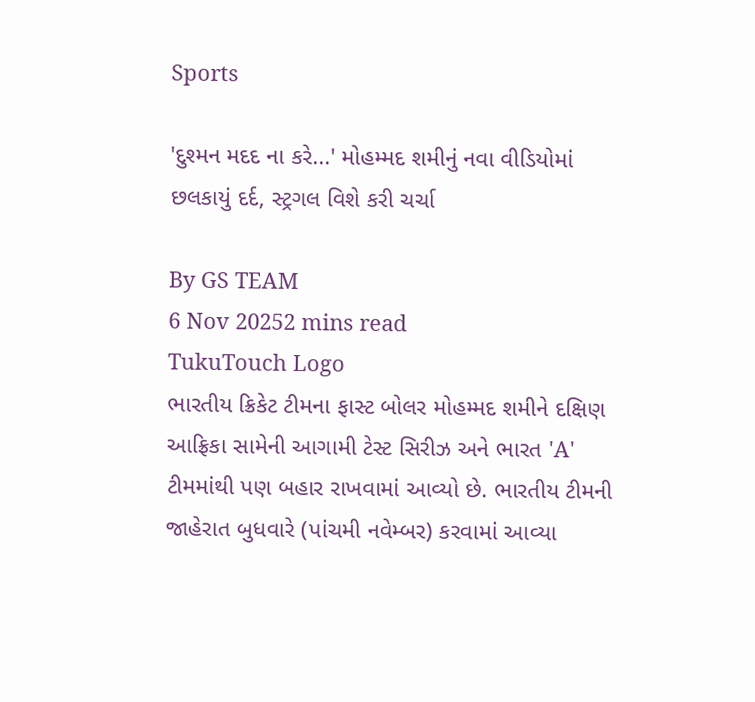Sports

'દુશ્મન મદદ ના કરે...' મોહમ્મદ શમીનું નવા વીડિયોમાં છલકાયું દર્દ, સ્ટ્રગલ વિશે કરી ચર્ચા

By GS TEAM
6 Nov 20252 mins read
TukuTouch Logo
ભારતીય ક્રિકેટ ટીમના ફાસ્ટ બોલર મોહમ્મદ શમીને દક્ષિણ આફ્રિકા સામેની આગામી ટેસ્ટ સિરીઝ અને ભારત 'A' ટીમમાંથી પણ બહાર રાખવામાં આવ્યો છે. ભારતીય ટીમની જાહેરાત બુધવારે (પાંચમી નવેમ્બર) કરવામાં આવ્યા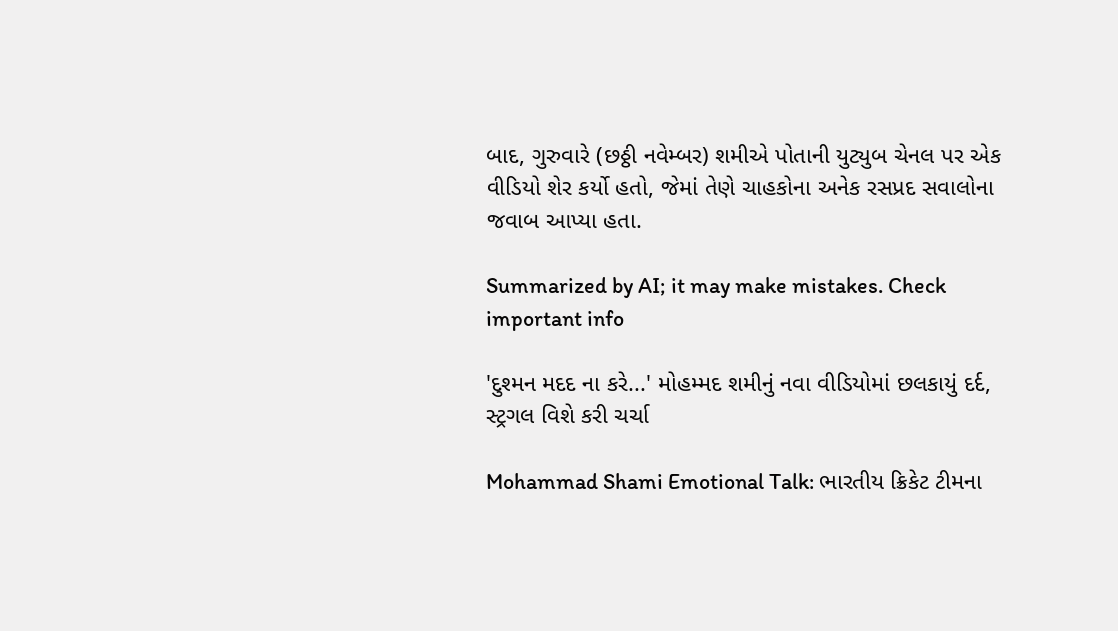બાદ, ગુરુવારે (છઠ્ઠી નવેમ્બર) શમીએ પોતાની યુટ્યુબ ચેનલ પર એક વીડિયો શેર કર્યો હતો, જેમાં તેણે ચાહકોના અનેક રસપ્રદ સવાલોના જવાબ આપ્યા હતા.

Summarized by AI; it may make mistakes. Check important info

'દુશ્મન મદદ ના કરે...' મોહમ્મદ શમીનું નવા વીડિયોમાં છલકાયું દર્દ, સ્ટ્રગલ વિશે કરી ચર્ચા

Mohammad Shami Emotional Talk: ભારતીય ક્રિકેટ ટીમના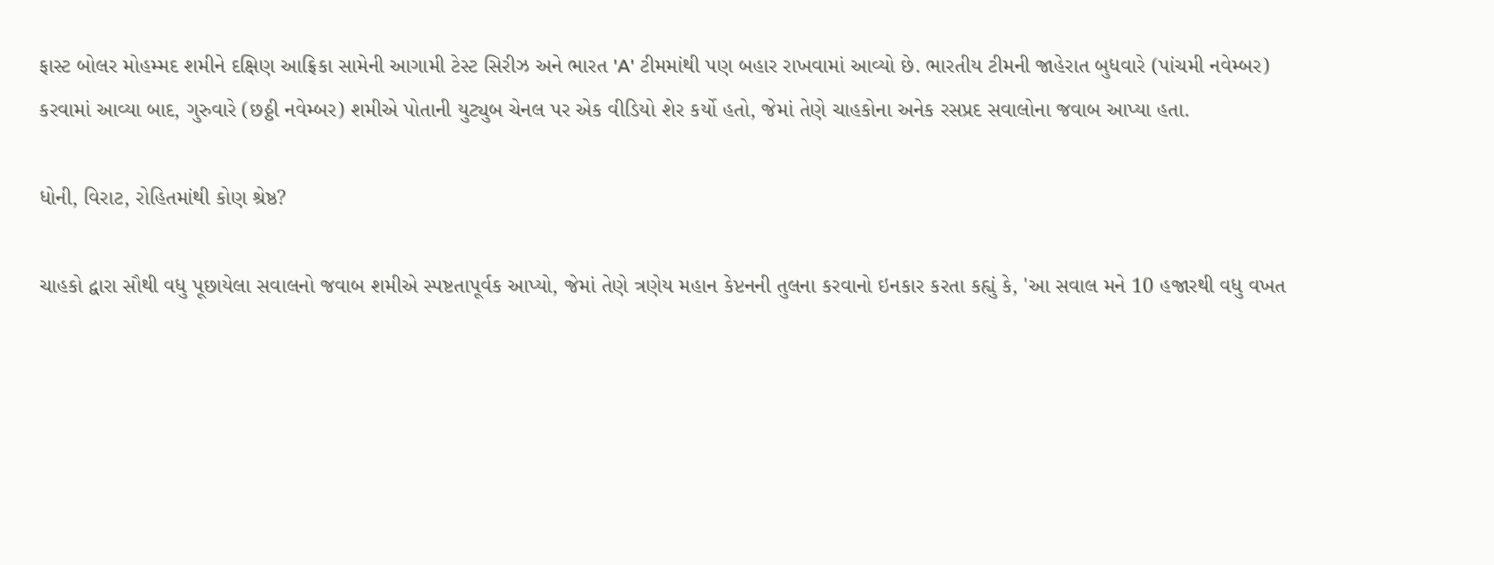ફાસ્ટ બોલર મોહમ્મદ શમીને દક્ષિણ આફ્રિકા સામેની આગામી ટેસ્ટ સિરીઝ અને ભારત 'A' ટીમમાંથી પણ બહાર રાખવામાં આવ્યો છે. ભારતીય ટીમની જાહેરાત બુધવારે (પાંચમી નવેમ્બર) કરવામાં આવ્યા બાદ, ગુરુવારે (છઠ્ઠી નવેમ્બર) શમીએ પોતાની યુટ્યુબ ચેનલ પર એક વીડિયો શેર કર્યો હતો, જેમાં તેણે ચાહકોના અનેક રસપ્રદ સવાલોના જવાબ આપ્યા હતા.

ધોની, વિરાટ, રોહિતમાંથી કોણ શ્રેષ્ઠ?

ચાહકો દ્વારા સૌથી વધુ પૂછાયેલા સવાલનો જવાબ શમીએ સ્પષ્ટતાપૂર્વક આપ્યો, જેમાં તેણે ત્રણેય મહાન કેપ્ટનની તુલના કરવાનો ઇનકાર કરતા કહ્યું કે, 'આ સવાલ મને 10 હજારથી વધુ વખત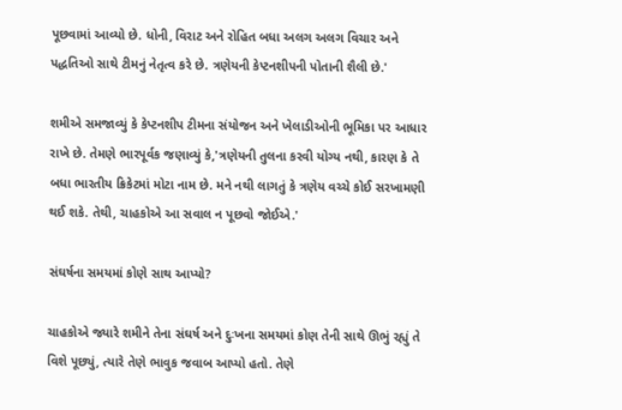પૂછવામાં આવ્યો છે. ધોની, વિરાટ અને રોહિત બધા અલગ અલગ વિચાર અને પદ્ધતિઓ સાથે ટીમનું નેતૃત્વ કરે છે. ત્રણેયની કેપ્ટનશીપની પોતાની શૈલી છે.'

શમીએ સમજાવ્યું કે કેપ્ટનશીપ ટીમના સંયોજન અને ખેલાડીઓની ભૂમિકા પર આધાર રાખે છે. તેમણે ભારપૂર્વક જણાવ્યું કે,'ત્રણેયની તુલના કરવી યોગ્ય નથી, કારણ કે તે બધા ભારતીય ક્રિકેટમાં મોટા નામ છે. મને નથી લાગતું કે ત્રણેય વચ્ચે કોઈ સરખામણી થઈ શકે. તેથી, ચાહકોએ આ સવાલ ન પૂછવો જોઈએ.'

સંઘર્ષના સમયમાં કોણે સાથ આપ્યો?

ચાહકોએ જ્યારે શમીને તેના સંઘર્ષ અને દુઃખના સમયમાં કોણ તેની સાથે ઊભું રહ્યું તે વિશે પૂછ્યું, ત્યારે તેણે ભાવુક જવાબ આપ્યો હતો. તેણે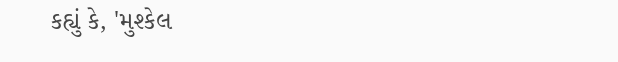કહ્યું કે, 'મુશ્કેલ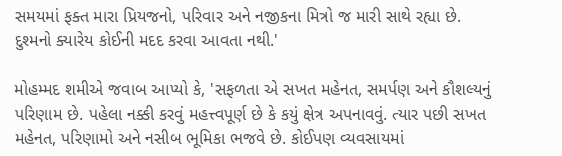સમયમાં ફક્ત મારા પ્રિયજનો, પરિવાર અને નજીકના મિત્રો જ મારી સાથે રહ્યા છે. દુશ્મનો ક્યારેય કોઈની મદદ કરવા આવતા નથી.'

મોહમ્મદ શમીએ જવાબ આપ્યો કે, 'સફળતા એ સખત મહેનત, સમર્પણ અને કૌશલ્યનું પરિણામ છે. પહેલા નક્કી કરવું મહત્ત્વપૂર્ણ છે કે કયું ક્ષેત્ર અપનાવવું. ત્યાર પછી સખત મહેનત, પરિણામો અને નસીબ ભૂમિકા ભજવે છે. કોઈપણ વ્યવસાયમાં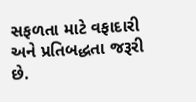સફળતા માટે વફાદારી અને પ્રતિબદ્ધતા જરૂરી છે.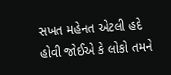સખત મહેનત એટલી હદે હોવી જોઈએ કે લોકો તમને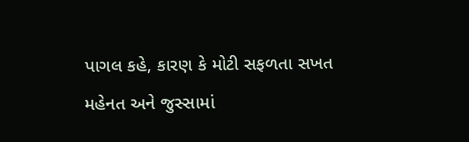પાગલ કહે, કારણ કે મોટી સફળતા સખત મહેનત અને જુસ્સામાં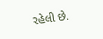રહેલી છે.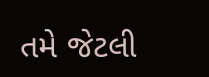તમે જેટલી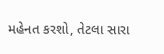મહેનત કરશો, તેટલા સારા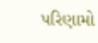પરિણામો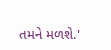તમને મળશે.'